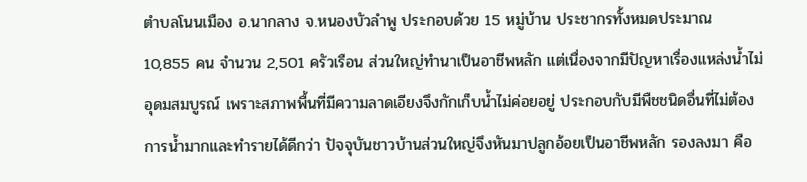ตำบลโนนเมือง อ.นากลาง จ.หนองบัวลำพู ประกอบด้วย 15 หมู่บ้าน ประชากรทั้งหมดประมาณ 10,855 คน จำนวน 2,501 ครัวเรือน ส่วนใหญ่ทำนาเป็นอาชีพหลัก แต่เนื่องจากมีปัญหาเรื่องแหล่งน้ำไม่อุดมสมบูรณ์ เพราะสภาพพื้นที่มีความลาดเอียงจึงกักเก็บน้ำไม่ค่อยอยู่ ประกอบกับมีพืชชนิดอื่นที่ไม่ต้องการน้ำมากและทำรายได้ดีกว่า ปัจจุบันชาวบ้านส่วนใหญ่จึงหันมาปลูกอ้อยเป็นอาชีพหลัก รองลงมา คือ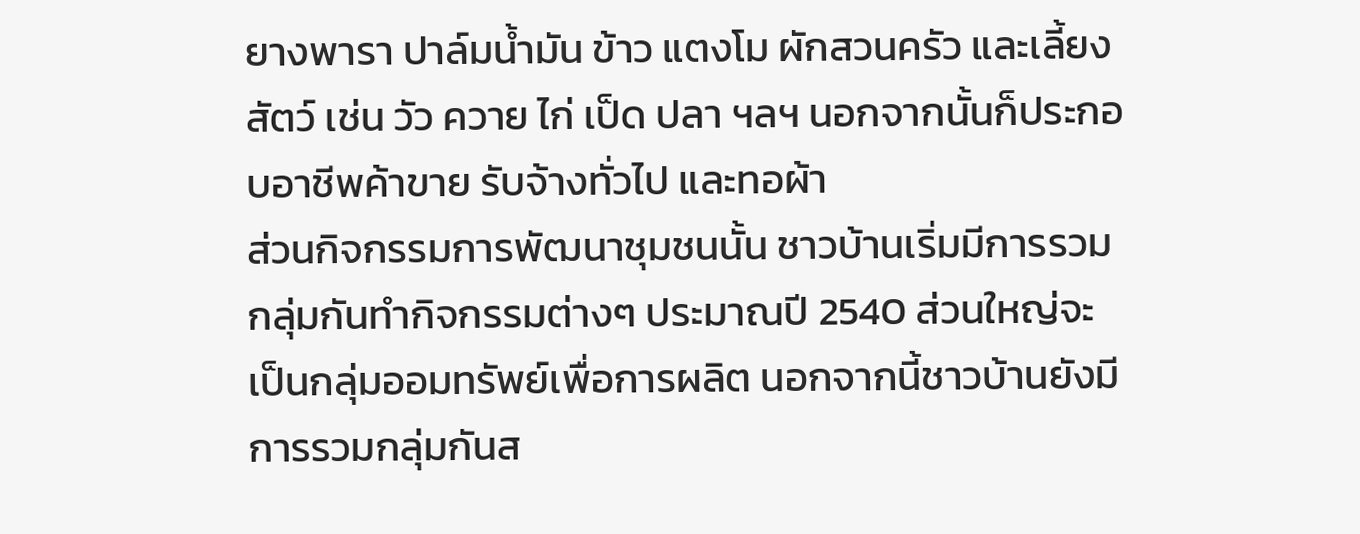ยางพารา ปาล์มน้ำมัน ข้าว แตงโม ผักสวนครัว และเลี้ยงสัตว์ เช่น วัว ควาย ไก่ เป็ด ปลา ฯลฯ นอกจากนั้นก็ประกอบอาชีพค้าขาย รับจ้างทั่วไป และทอผ้า
ส่วนกิจกรรมการพัฒนาชุมชนนั้น ชาวบ้านเริ่มมีการรวมกลุ่มกันทำกิจกรรมต่างๆ ประมาณปี 2540 ส่วนใหญ่จะเป็นกลุ่มออมทรัพย์เพื่อการผลิต นอกจากนี้ชาวบ้านยังมีการรวมกลุ่มกันส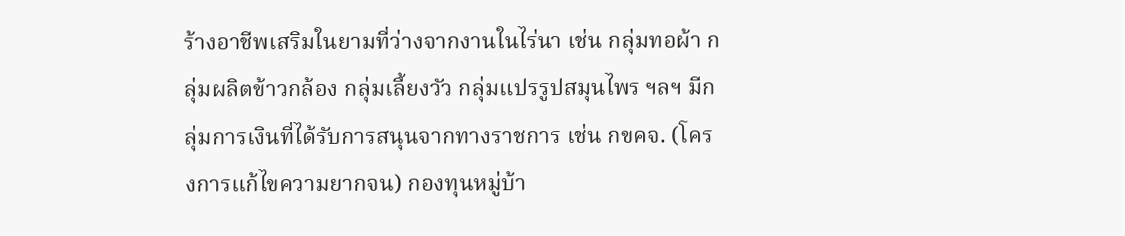ร้างอาชีพเสริมในยามที่ว่างจากงานในไร่นา เช่น กลุ่มทอผ้า กลุ่มผลิตข้าวกล้อง กลุ่มเลี้ยงวัว กลุ่มแปรรูปสมุนไพร ฯลฯ มีกลุ่มการเงินที่ได้รับการสนุนจากทางราชการ เช่น กขคจ. (โครงการแก้ไขความยากจน) กองทุนหมู่บ้า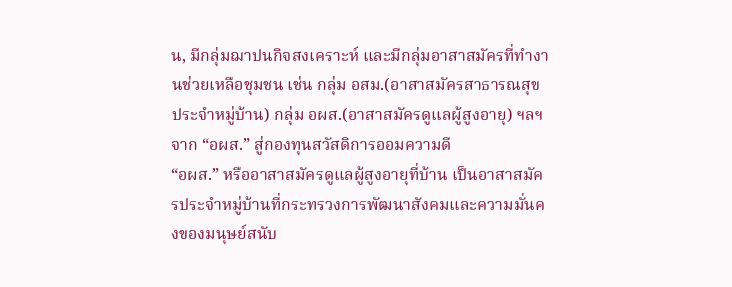น, มีกลุ่มฌาปนกิจสงเคราะห์ และมีกลุ่มอาสาสมัครที่ทำงานช่วยเหลือชุมชน เช่น กลุ่ม อสม.(อาสาสมัครสาธารณสุขประจำหมู่บ้าน) กลุ่ม อผส.(อาสาสมัครดูแลผู้สูงอายุ) ฯลฯ
จาก “อผส.” สู่กองทุนสวัสดิการออมความดี
“อผส.” หรืออาสาสมัครดูแลผู้สูงอายุที่บ้าน เป็นอาสาสมัครประจำหมู่บ้านที่กระทรวงการพัฒนาสังคมและความมั่นคงของมนุษย์สนับ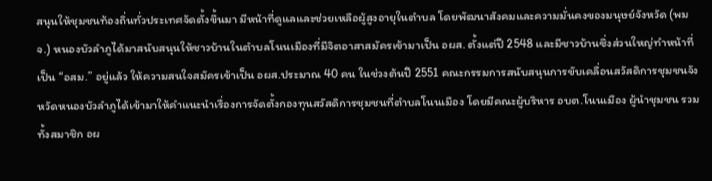สนุนให้ชุมชนท้องถิ่นทั่วประเทศจัดตั้งขึ้นมา มีหน้าที่ดูแลและช่วยเหลือผู้สูงอายุในตำบล โดยพัฒนาสังคมและความมั่นคงของมนุษย์จังหวัด (พมจ.) หนองบัวลำภูได้มาสนับสนุนให้ชาวบ้านในตำบลโนนเมืองที่มีจิตอาสาสมัครเข้ามาเป็น อผส. ตั้งแต่ปี 2548 และมีชาวบ้านซึ่งส่วนใหญ่ทำหน้าที่เป็น “อสม.” อยู่แล้ว ให้ความสนใจสมัครเข้าเป็น อผส.ประมาณ 40 คน ในช่วงต้นปี 2551 คณะกรรมการสนับสนุนการขับเคลื่อนสวัสดิการชุมชนจังหวัดหนองบัวลำภูได้เข้ามาให้คำแนะนำเรื่องการจัดตั้งกองทุนสวัสดิการชุมชนที่ตำบลโนนเมือง โดยมีคณะผู้บริหาร อบต.โนนเมือง ผู้นำชุมชน รวมทั้งสมาชิก อผ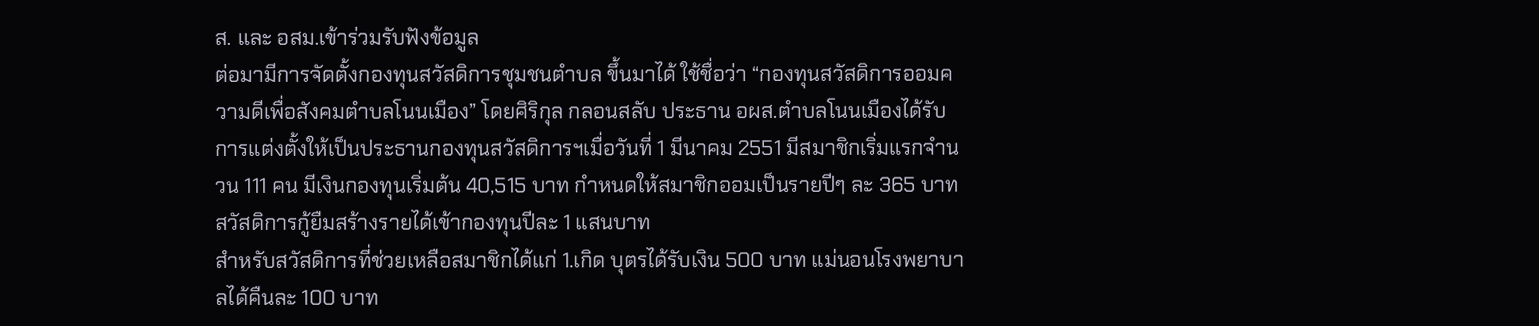ส. และ อสม.เข้าร่วมรับฟังข้อมูล
ต่อมามีการจัดตั้งกองทุนสวัสดิการชุมชนตำบล ขึ้นมาได้ ใช้ชื่อว่า “กองทุนสวัสดิการออมความดีเพื่อสังคมตำบลโนนเมือง” โดยศิริกุล กลอนสลับ ประธาน อผส.ตำบลโนนเมืองได้รับการแต่งตั้งให้เป็นประธานกองทุนสวัสดิการฯเมื่อวันที่ 1 มีนาคม 2551 มีสมาชิกเริ่มแรกจำนวน 111 คน มีเงินกองทุนเริ่มต้น 40,515 บาท กำหนดให้สมาชิกออมเป็นรายปีๆ ละ 365 บาท
สวัสดิการกู้ยืมสร้างรายได้เข้ากองทุนปีละ 1 แสนบาท
สำหรับสวัสดิการที่ช่วยเหลือสมาชิกได้แก่ 1.เกิด บุตรได้รับเงิน 500 บาท แม่นอนโรงพยาบาลได้คืนละ 100 บาท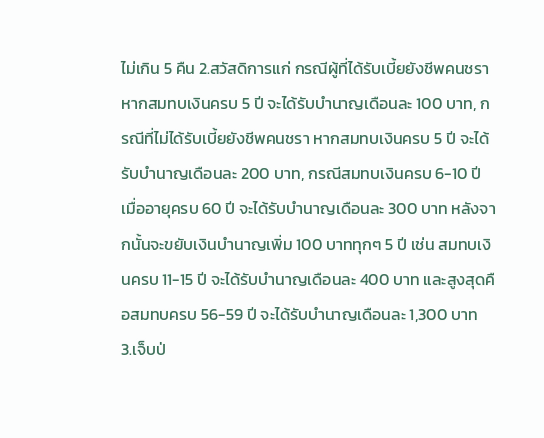ไม่เกิน 5 คืน 2.สวัสดิการแก่ กรณีผู้ที่ได้รับเบี้ยยังชีพคนชรา หากสมทบเงินครบ 5 ปี จะได้รับบำนาญเดือนละ 100 บาท, กรณีที่ไม่ได้รับเบี้ยยังชีพคนชรา หากสมทบเงินครบ 5 ปี จะได้รับบำนาญเดือนละ 200 บาท, กรณีสมทบเงินครบ 6-10 ปี เมื่ออายุครบ 60 ปี จะได้รับบำนาญเดือนละ 300 บาท หลังจากนั้นจะขยับเงินบำนาญเพิ่ม 100 บาททุกๆ 5 ปี เช่น สมทบเงินครบ 11-15 ปี จะได้รับบำนาญเดือนละ 400 บาท และสูงสุดคือสมทบครบ 56-59 ปี จะได้รับบำนาญเดือนละ 1,300 บาท
3.เจ็บป่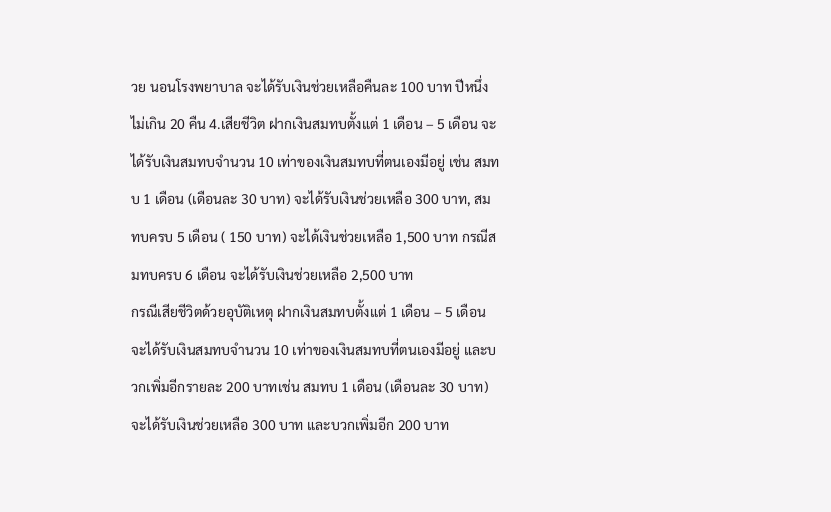วย นอนโรงพยาบาล จะได้รับเงินช่วยเหลือคืนละ 100 บาท ปีหนึ่งไม่เกิน 20 คืน 4.เสียชีวิต ฝากเงินสมทบตั้งแต่ 1 เดือน – 5 เดือน จะได้รับเงินสมทบจำนวน 10 เท่าของเงินสมทบที่ตนเองมีอยู่ เช่น สมทบ 1 เดือน (เดือนละ 30 บาท) จะได้รับเงินช่วยเหลือ 300 บาท, สมทบครบ 5 เดือน ( 150 บาท) จะได้เงินช่วยเหลือ 1,500 บาท กรณีสมทบครบ 6 เดือน จะได้รับเงินช่วยเหลือ 2,500 บาท
กรณีเสียชีวิตด้วยอุบัติเหตุ ฝากเงินสมทบตั้งแต่ 1 เดือน – 5 เดือน จะได้รับเงินสมทบจำนวน 10 เท่าของเงินสมทบที่ตนเองมีอยู่ และบวกเพิ่มอีกรายละ 200 บาทเช่น สมทบ 1 เดือน (เดือนละ 30 บาท) จะได้รับเงินช่วยเหลือ 300 บาท และบวกเพิ่มอีก 200 บาท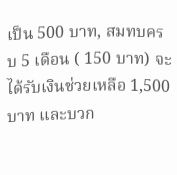เป็น 500 บาท, สมทบครบ 5 เดือน ( 150 บาท) จะได้รับเงินช่วยเหลือ 1,500 บาท และบวก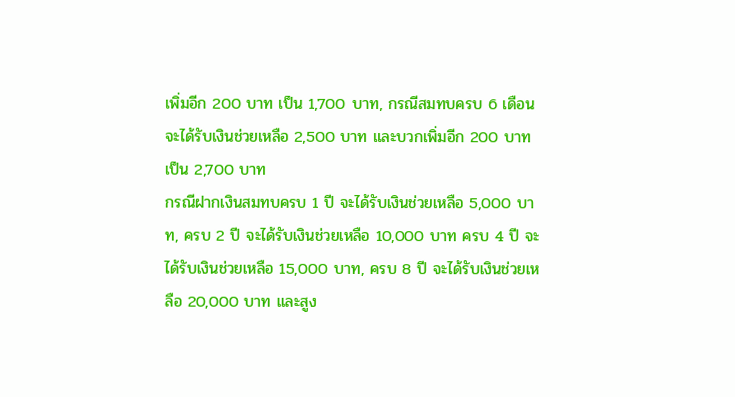เพิ่มอีก 200 บาท เป็น 1,700 บาท, กรณีสมทบครบ 6 เดือน จะได้รับเงินช่วยเหลือ 2,500 บาท และบวกเพิ่มอีก 200 บาท เป็น 2,700 บาท
กรณีฝากเงินสมทบครบ 1 ปี จะได้รับเงินช่วยเหลือ 5,000 บาท, ครบ 2 ปี จะได้รับเงินช่วยเหลือ 10,000 บาท ครบ 4 ปี จะได้รับเงินช่วยเหลือ 15,000 บาท, ครบ 8 ปี จะได้รับเงินช่วยเหลือ 20,000 บาท และสูง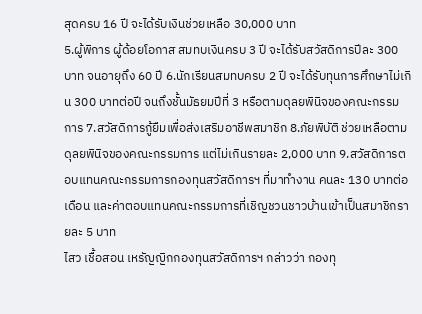สุดครบ 16 ปี จะได้รับเงินช่วยเหลือ 30,000 บาท
5.ผู้พิการ ผู้ด้อยโอกาส สมทบเงินครบ 3 ปี จะได้รับสวัสดิการปีละ 300 บาท จนอายุถึง 60 ปี 6.นักเรียนสมทบครบ 2 ปี จะได้รับทุนการศึกษาไม่เกิน 300 บาทต่อปี จนถึงชั้นมัธยมปีที่ 3 หรือตามดุลยพินิจของคณะกรรมการ 7.สวัสดิการกู้ยืมเพื่อส่งเสริมอาชีพสมาชิก 8.ภัยพิบัติ ช่วยเหลือตามดุลยพินิจของคณะกรรมการ แต่ไม่เกินรายละ 2,000 บาท 9.สวัสดิการตอบแทนคณะกรรมการกองทุนสวัสดิการฯ ที่มาทำงาน คนละ 130 บาทต่อเดือน และค่าตอบแทนคณะกรรมการที่เชิญชวนชาวบ้านเข้าเป็นสมาชิกรายละ 5 บาท
ไสว เชื้อสอน เหรัญญิกกองทุนสวัสดิการฯ กล่าวว่า กองทุ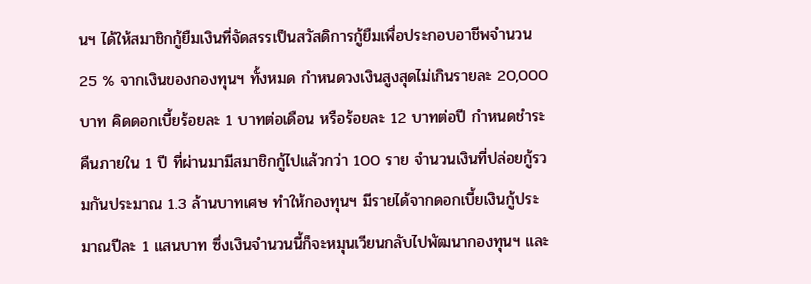นฯ ได้ให้สมาชิกกู้ยืมเงินที่จัดสรรเป็นสวัสดิการกู้ยืมเพื่อประกอบอาชีพจำนวน 25 % จากเงินของกองทุนฯ ทั้งหมด กำหนดวงเงินสูงสุดไม่เกินรายละ 20,000 บาท คิดดอกเบี้ยร้อยละ 1 บาทต่อเดือน หรือร้อยละ 12 บาทต่อปี กำหนดชำระคืนภายใน 1 ปี ที่ผ่านมามีสมาชิกกู้ไปแล้วกว่า 100 ราย จำนวนเงินที่ปล่อยกู้รวมกันประมาณ 1.3 ล้านบาทเศษ ทำให้กองทุนฯ มีรายได้จากดอกเบี้ยเงินกู้ประมาณปีละ 1 แสนบาท ซึ่งเงินจำนวนนี้ก็จะหมุนเวียนกลับไปพัฒนากองทุนฯ และ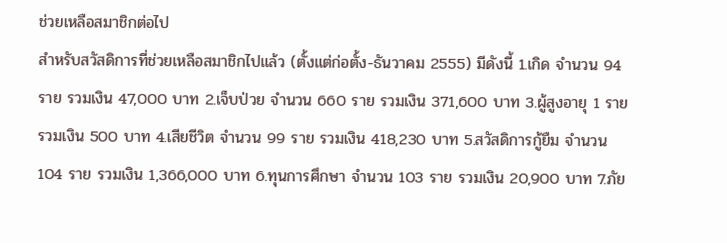ช่วยเหลือสมาชิกต่อไป
สำหรับสวัสดิการที่ช่วยเหลือสมาชิกไปแล้ว (ตั้งแต่ก่อตั้ง-ธันวาคม 2555) มีดังนี้ 1.เกิด จำนวน 94 ราย รวมเงิน 47,000 บาท 2.เจ็บป่วย จำนวน 660 ราย รวมเงิน 371,600 บาท 3.ผู้สูงอายุ 1 ราย รวมเงิน 500 บาท 4.เสียชีวิต จำนวน 99 ราย รวมเงิน 418,230 บาท 5.สวัสดิการกู้ยืม จำนวน 104 ราย รวมเงิน 1,366,000 บาท 6.ทุนการศึกษา จำนวน 103 ราย รวมเงิน 20,900 บาท 7.ภัย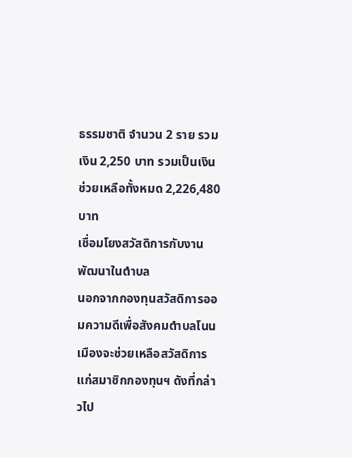ธรรมชาติ จำนวน 2 ราย รวมเงิน 2,250 บาท รวมเป็นเงินช่วยเหลือทั้งหมด 2,226,480 บาท
เชื่อมโยงสวัสดิการกับงานพัฒนาในตำบล
นอกจากกองทุนสวัสดิการออมความดีเพื่อสังคมตำบลโนนเมืองจะช่วยเหลือสวัสดิการแก่สมาชิกกองทุนฯ ดังที่กล่าวไป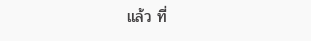แล้ว ที่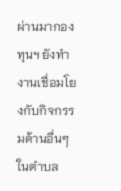ผ่านมากองทุนฯ ยังทำงานเชื่อมโยงกับกิจกรรมด้านอื่นๆ ในตำบล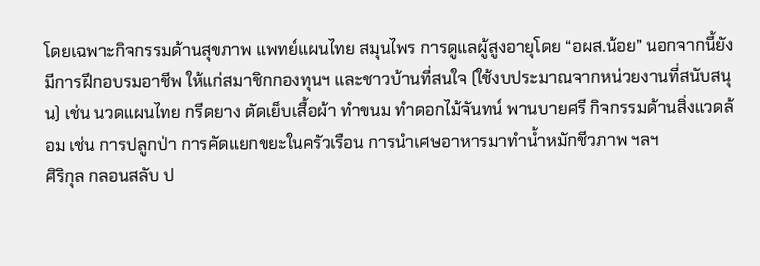โดยเฉพาะกิจกรรมด้านสุขภาพ แพทย์แผนไทย สมุนไพร การดูแลผู้สูงอายุโดย “อผส.น้อย” นอกจากนี้ยังมีการฝึกอบรมอาชีพ ให้แก่สมาชิกกองทุนฯ และชาวบ้านที่สนใจ (ใช้งบประมาณจากหน่วยงานที่สนับสนุน) เช่น นวดแผนไทย กรีดยาง ตัดเย็บเสื้อผ้า ทำขนม ทำดอกไม้จันทน์ พานบายศรี กิจกรรมด้านสิ่งแวดล้อม เช่น การปลูกป่า การคัดแยกขยะในครัวเรือน การนำเศษอาหารมาทำน้ำหมักชีวภาพ ฯลฯ
ศิริกุล กลอนสลับ ป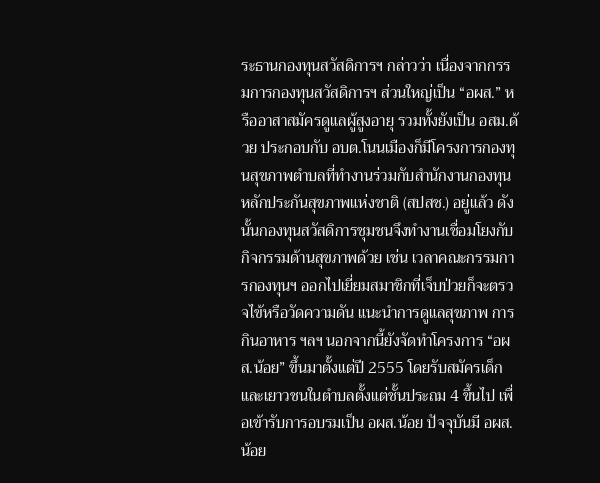ระธานกองทุนสวัสดิการฯ กล่าวว่า เนื่องจากกรรมการกองทุนสวัสดิการฯ ส่วนใหญ่เป็น “อผส.” หรืออาสาสมัครดูแลผู้สูงอายุ รวมทั้งยังเป็น อสม.ด้วย ประกอบกับ อบต.โนนเมืองก็มีโครงการกองทุนสุขภาพตำบลที่ทำงานร่วมกับสำนักงานกองทุนหลักประกันสุขภาพแห่งชาติ (สปสช.) อยู่แล้ว ดังนั้นกองทุนสวัสดิการชุมชนจึงทำงานเชื่อมโยงกับกิจกรรมด้านสุขภาพด้วย เช่น เวลาคณะกรรมการกองทุนฯ ออกไปเยี่ยมสมาชิกที่เจ็บป่วยก็จะตรวจไข้หรือวัดความดัน แนะนำการดูแลสุขภาพ การกินอาหาร ฯลฯ นอกจากนี้ยังจัดทำโครงการ “อผส.น้อย” ขึ้นมาตั้งแต่ปี 2555 โดยรับสมัครเด็กและเยาวชนในตำบลตั้งแต่ชั้นประถม 4 ขึ้นไป เพื่อเข้ารับการอบรมเป็น อผส.น้อย ปัจจุบันมี อผส.น้อย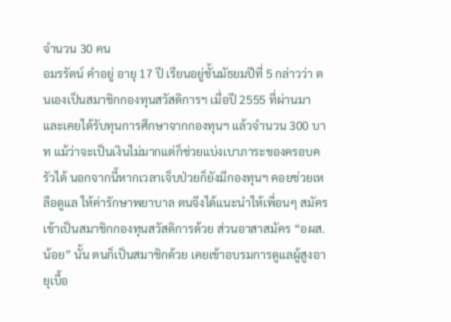จำนวน 30 คน
อมรรัตน์ คำอยู่ อายุ 17 ปี เรียนอยู่ชั้นมัธยมปีที่ 5 กล่าวว่า ตนเองเป็นสมาชิกกองทุนสวัสดิการฯ เมื่อปี 2555 ที่ผ่านมา และเคยได้รับทุนการศึกษาจากกองทุนฯ แล้วจำนวน 300 บาท แม้ว่าจะเป็นเงินไม่มากแต่ก็ช่วยแบ่งเบาภาระของครอบครัวได้ นอกจากนี้หากเวลาเจ็บป่วยก็ยังมีกองทุนฯ คอยช่วยเหลือดูแล ให้ค่ารักษาพยาบาล ตนจึงได้แนะนำให้เพื่อนๆ สมัครเข้าเป็นสมาชิกกองทุนสวัสดิการด้วย ส่วนอาสาสมัคร “อผส.น้อย” นั้น ตนก็เป็นสมาชิกด้วย เคยเข้าอบรมการดูแลผู้สูงอายุเบื้อ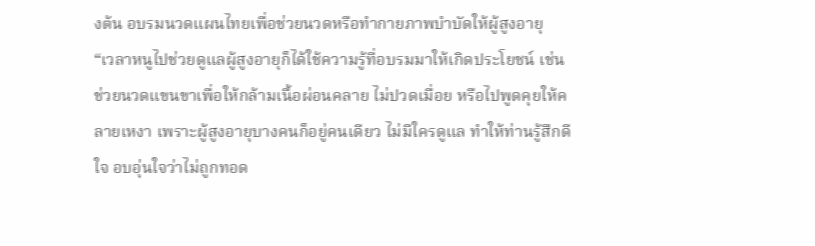งต้น อบรมนวดแผนไทยเพื่อช่วยนวดหรือทำกายภาพบำบัดให้ผู้สูงอายุ
“เวลาหนูไปช่วยดูแลผู้สูงอายุก็ได้ใช้ความรู้ที่อบรมมาให้เกิดประโยชน์ เช่น ช่วยนวดแขนขาเพื่อให้กล้ามเนื้อผ่อนคลาย ไม่ปวดเมื่อย หรือไปพูดคุยให้คลายเหงา เพราะผู้สูงอายุบางคนก็อยู่คนเดียว ไม่มีใครดูแล ทำให้ท่านรู้สึกดีใจ อบอุ่นใจว่าไม่ถูกทอด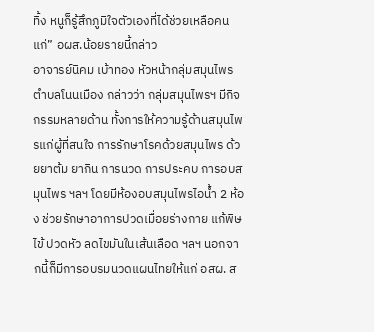ทิ้ง หนูก็รู้สึกภูมิใจตัวเองที่ได้ช่วยเหลือคนแก่” อผส.น้อยรายนี้กล่าว
อาจารย์นิคม เบ้าทอง หัวหน้ากลุ่มสมุนไพรตำบลโนนเมือง กล่าวว่า กลุ่มสมุนไพรฯ มีกิจกรรมหลายด้าน ทั้งการให้ความรู้ด้านสมุนไพรแก่ผู้ที่สนใจ การรักษาโรคด้วยสมุนไพร ด้วยยาต้ม ยากิน การนวด การประคบ การอบสมุนไพร ฯลฯ โดยมีห้องอบสมุนไพรไอน้ำ 2 ห้อง ช่วยรักษาอาการปวดเมื่อยร่างกาย แก้พิษไข้ ปวดหัว ลดไขมันในเส้นเลือด ฯลฯ นอกจากนี้ก็มีการอบรมนวดแผนไทยให้แก่ อสผ. ส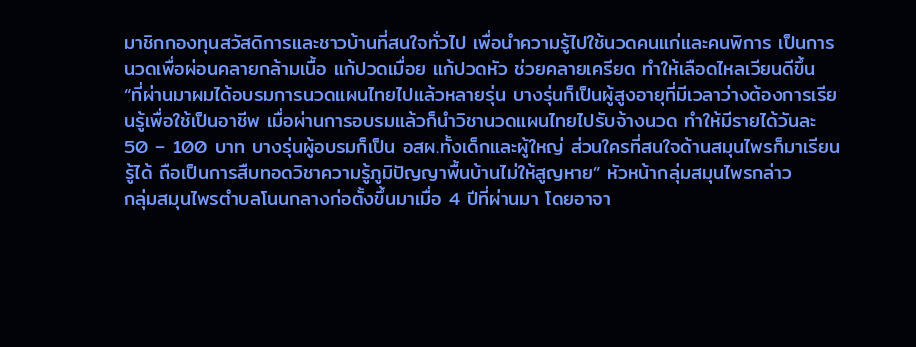มาชิกกองทุนสวัสดิการและชาวบ้านที่สนใจทั่วไป เพื่อนำความรู้ไปใช้นวดคนแก่และคนพิการ เป็นการนวดเพื่อผ่อนคลายกล้ามเนื้อ แก้ปวดเมื่อย แก้ปวดหัว ช่วยคลายเครียด ทำให้เลือดไหลเวียนดีขึ้น
“ที่ผ่านมาผมได้อบรมการนวดแผนไทยไปแล้วหลายรุ่น บางรุ่นก็เป็นผู้สูงอายุที่มีเวลาว่างต้องการเรียนรู้เพื่อใช้เป็นอาชีพ เมื่อผ่านการอบรมแล้วก็นำวิชานวดแผนไทยไปรับจ้างนวด ทำให้มีรายได้วันละ 50 – 100 บาท บางรุ่นผู้อบรมก็เป็น อสผ.ทั้งเด็กและผู้ใหญ่ ส่วนใครที่สนใจด้านสมุนไพรก็มาเรียนรู้ได้ ถือเป็นการสืบทอดวิชาความรู้ภูมิปัญญาพื้นบ้านไม่ให้สูญหาย” หัวหน้ากลุ่มสมุนไพรกล่าว
กลุ่มสมุนไพรตำบลโนนกลางก่อตั้งขึ้นมาเมื่อ 4 ปีที่ผ่านมา โดยอาจา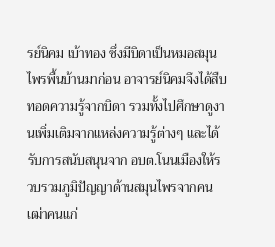รย์นิคม เบ้าทอง ซึ่งมีบิดาเป็นหมอสมุนไพรพื้นบ้านมาก่อน อาจารย์นิคมจึงได้สืบทอดความรู้จากบิดา รวมทั้งไปศึกษาดูงานเพิ่มเติมจากแหล่งความรู้ต่างๆ และได้รับการสนับสนุนจาก อบต.โนนเมืองให้รวบรวมภูมิปัญญาด้านสมุนไพรจากคนเฒ่าคนแก่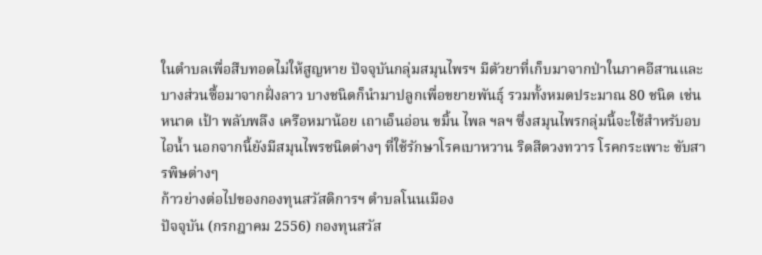ในตำบลเพื่อสืบทอดไม่ให้สูญหาย ปัจจุบันกลุ่มสมุนไพรฯ มีตัวยาที่เก็บมาจากป่าในภาคอีสานและบางส่วนซื้อมาจากฝั่งลาว บางชนิดก็นำมาปลูกเพื่อขยายพันธุ์ รวมทั้งหมดประมาณ 80 ชนิด เช่น หนาด เป้า พลับพลึง เครือหมาน้อย เถาเอ็นอ่อน ขมิ้น ไพล ฯลฯ ซึ่งสมุนไพรกลุ่มนี้จะใช้สำหรับอบไอน้ำ นอกจากนี้ยังมีสมุนไพรชนิดต่างๆ ที่ใช้รักษาโรคเบาหวาน ริดสีดวงทวาร โรคกระเพาะ ขับสารพิษต่างๆ
ก้าวย่างต่อไปของกองทุนสวัสดิการฯ ตำบลโนนเมือง
ปัจจุบัน (กรกฎาคม 2556) กองทุนสวัส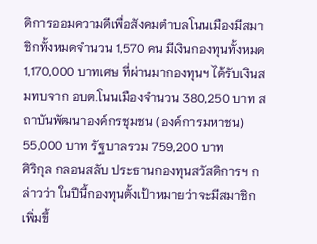ดิการออมความดีเพื่อสังคมตำบลโนนเมืองมีสมาชิกทั้งหมดจำนวน 1,570 คน มีเงินกองทุนทั้งหมด 1,170,000 บาทเศษ ที่ผ่านมากองทุนฯ ได้รับเงินสมทบจาก อบต.โนนเมืองจำนวน 380,250 บาท สถาบันพัฒนาองค์กรชุมชน (องค์การมหาชน) 55,000 บาท รัฐบาลรวม 759,200 บาท
ศิริกุล กลอนสลับ ประธานกองทุนสวัสดิการฯ กล่าวว่า ในปีนี้กองทุนตั้งเป้าหมายว่าจะมีสมาชิกเพิ่มขึ้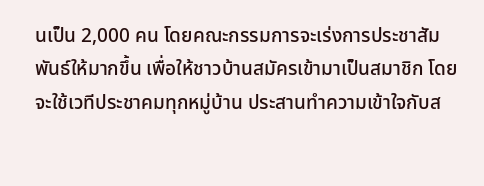นเป็น 2,000 คน โดยคณะกรรมการจะเร่งการประชาสัมพันธ์ให้มากขึ้น เพื่อให้ชาวบ้านสมัครเข้ามาเป็นสมาชิก โดยจะใช้เวทีประชาคมทุกหมู่บ้าน ประสานทำความเข้าใจกับส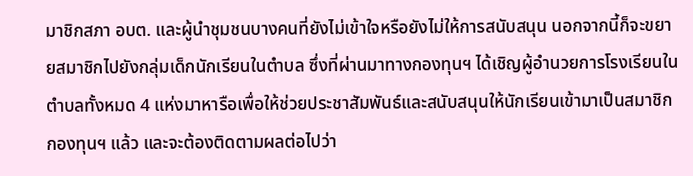มาชิกสภา อบต. และผู้นำชุมชนบางคนที่ยังไม่เข้าใจหรือยังไม่ให้การสนับสนุน นอกจากนี้ก็จะขยายสมาชิกไปยังกลุ่มเด็กนักเรียนในตำบล ซึ่งที่ผ่านมาทางกองทุนฯ ได้เชิญผู้อำนวยการโรงเรียนในตำบลทั้งหมด 4 แห่งมาหารือเพื่อให้ช่วยประชาสัมพันธ์และสนับสนุนให้นักเรียนเข้ามาเป็นสมาชิกกองทุนฯ แล้ว และจะต้องติดตามผลต่อไปว่า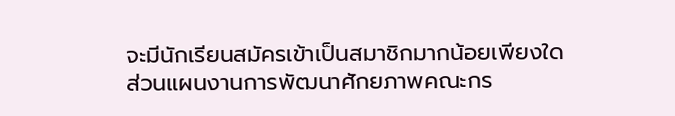จะมีนักเรียนสมัครเข้าเป็นสมาชิกมากน้อยเพียงใด
ส่วนแผนงานการพัฒนาศักยภาพคณะกร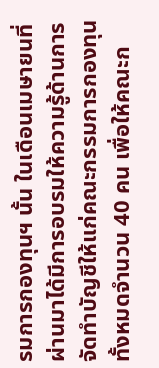รมการกองทุนฯ นั้น ในเดือนเมษายนที่ผ่านมาได้มีการอบรมให้ความรู้ด้านการจัดทำบัญชีให้แก่คณะกรรมการกองทุนทั้งหมดจำนวน 40 คน เพื่อให้คณะก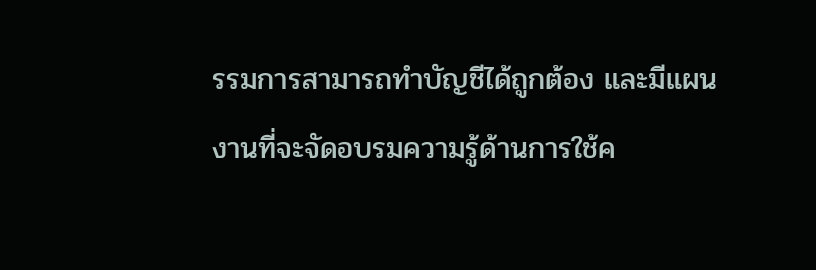รรมการสามารถทำบัญชีได้ถูกต้อง และมีแผนงานที่จะจัดอบรมความรู้ด้านการใช้ค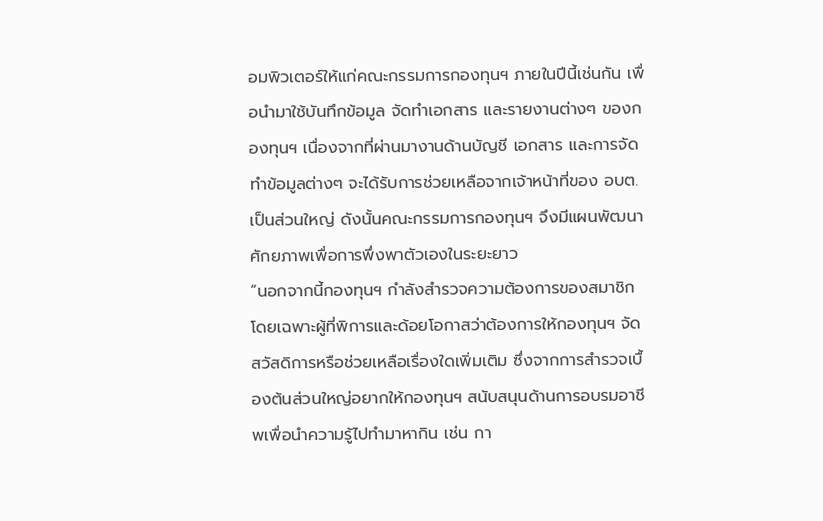อมพิวเตอร์ให้แก่คณะกรรมการกองทุนฯ ภายในปีนี้เช่นกัน เพื่อนำมาใช้บันทึกข้อมูล จัดทำเอกสาร และรายงานต่างๆ ของกองทุนฯ เนื่องจากที่ผ่านมางานด้านบัญชี เอกสาร และการจัดทำข้อมูลต่างๆ จะได้รับการช่วยเหลือจากเจ้าหน้าที่ของ อบต.เป็นส่วนใหญ่ ดังนั้นคณะกรรมการกองทุนฯ จึงมีแผนพัฒนาศักยภาพเพื่อการพึ่งพาตัวเองในระยะยาว
“นอกจากนี้กองทุนฯ กำลังสำรวจความต้องการของสมาชิก โดยเฉพาะผู้ที่พิการและด้อยโอกาสว่าต้องการให้กองทุนฯ จัดสวัสดิการหรือช่วยเหลือเรื่องใดเพิ่มเติม ซึ่งจากการสำรวจเบื้องต้นส่วนใหญ่อยากให้กองทุนฯ สนับสนุนด้านการอบรมอาชีพเพื่อนำความรู้ไปทำมาหากิน เช่น กา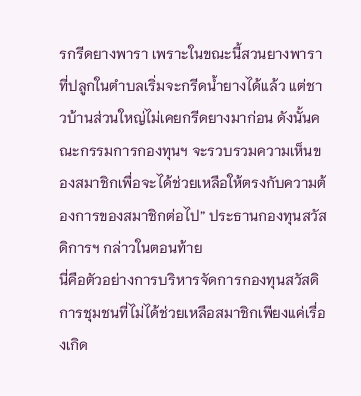รกรีดยางพารา เพราะในขณะนี้สวนยางพาราที่ปลูกในตำบลเริ่มจะกรีดน้ำยางได้แล้ว แต่ชาวบ้านส่วนใหญ่ไม่เคยกรีดยางมาก่อน ดังนั้นคณะกรรมการกองทุนฯ จะรวบรวมความเห็นของสมาชิกเพื่อจะได้ช่วยเหลือให้ตรงกับความต้องการของสมาชิกต่อไป” ประธานกองทุนสวัสดิการฯ กล่าวในตอนท้าย
นี่คือตัวอย่างการบริหารจัดการกองทุนสวัสดิการชุมชนที่ไม่ได้ช่วยเหลือสมาชิกเพียงแค่เรื่องเกิด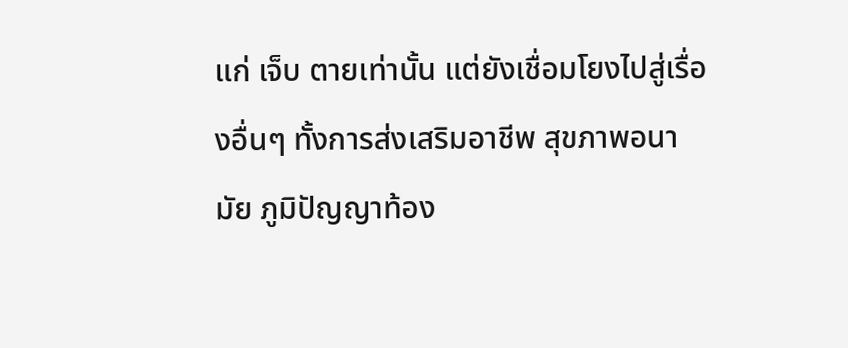แก่ เจ็บ ตายเท่านั้น แต่ยังเชื่อมโยงไปสู่เรื่องอื่นๆ ทั้งการส่งเสริมอาชีพ สุขภาพอนามัย ภูมิปัญญาท้อง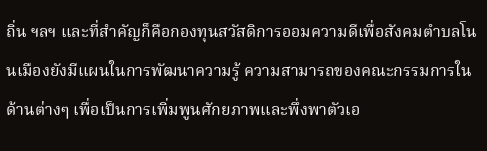ถิ่น ฯลฯ และที่สำคัญก็คือกองทุนสวัสดิการออมความดีเพื่อสังคมตำบลโนนเมืองยังมีแผนในการพัฒนาความรู้ ความสามารถของคณะกรรมการในด้านต่างๆ เพื่อเป็นการเพิ่มพูนศักยภาพและพึ่งพาตัวเอ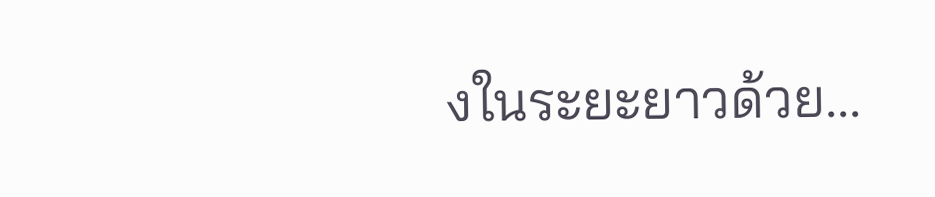งในระยะยาวด้วย...